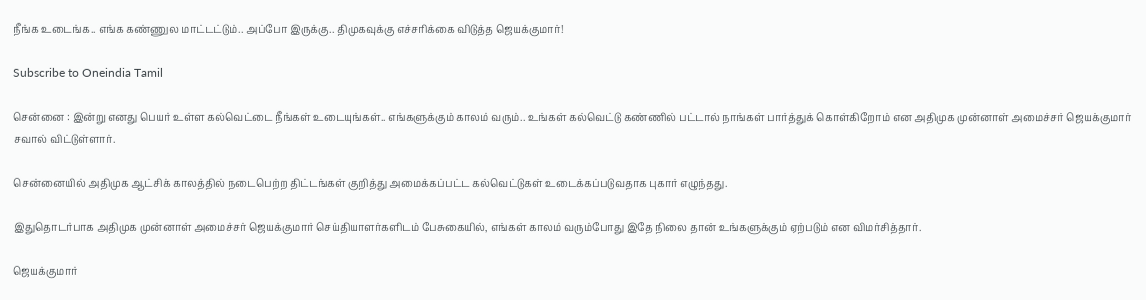நீங்க உடைங்க.. எங்க கண்ணுல மாட்டட்டும்.. அப்போ இருக்கு.. திமுகவுக்கு எச்சரிக்கை விடுத்த ஜெயக்குமார்!

Subscribe to Oneindia Tamil

சென்னை : இன்று எனது பெயர் உள்ள கல்வெட்டை நீங்கள் உடையுங்கள்.. எங்களுக்கும் காலம் வரும்.. உங்கள் கல்வெட்டு கண்ணில் பட்டால் நாங்கள் பார்த்துக் கொள்கிறோம் என அதிமுக முன்னாள் அமைச்சர் ஜெயக்குமார் சவால் விட்டுள்ளார்.

சென்னையில் அதிமுக ஆட்சிக் காலத்தில் நடைபெற்ற திட்டங்கள் குறித்து அமைக்கப்பட்ட கல்வெட்டுகள் உடைக்கப்படுவதாக புகார் எழுந்தது.

இதுதொடர்பாக அதிமுக முன்னாள் அமைச்சர் ஜெயக்குமார் செய்தியாளர்களிடம் பேசுகையில், எங்கள் காலம் வரும்போது இதே நிலை தான் உங்களுக்கும் ஏற்படும் என விமர்சித்தார்.

ஜெயக்குமார்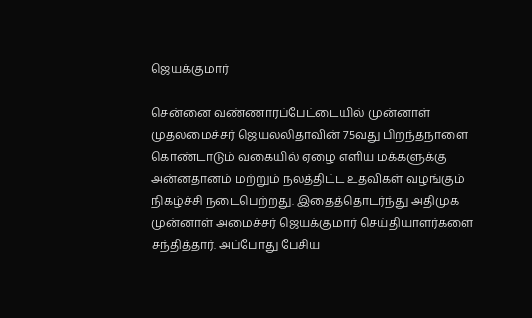ஜெயக்குமார்

சென்னை வண்ணாரப்பேட்டையில் முன்னாள் முதலமைச்சர் ஜெயலலிதாவின் 75வது பிறந்தநாளை கொண்டாடும் வகையில் ஏழை எளிய மக்களுக்கு அன்னதானம் மற்றும் நலத்திட்ட உதவிகள் வழங்கும் நிகழ்ச்சி நடைபெற்றது. இதைத்தொடர்ந்து அதிமுக முன்னாள் அமைச்சர் ஜெயக்குமார் செய்தியாளர்களை சந்தித்தார். அப்போது பேசிய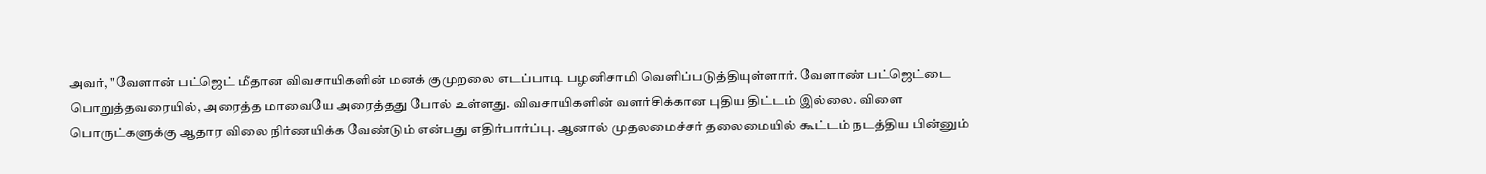அவர், "வேளான் பட்ஜெட் மீதான விவசாயிகளின் மனக் குமுறலை எடப்பாடி பழனிசாமி வெளிப்படுத்தியுள்ளார். வேளாண் பட்ஜெட்டை பொறுத்தவரையில், அரைத்த மாவையே அரைத்தது போல் உள்ளது. விவசாயிகளின் வளர்சிக்கான புதிய திட்டம் இல்லை. விளை பொருட்களுக்கு ஆதார விலை நிர்ணயிக்க வேண்டும் என்பது எதிர்பார்ப்பு. ஆனால் முதலமைச்சர் தலைமையில் கூட்டம் நடத்திய பின்னும்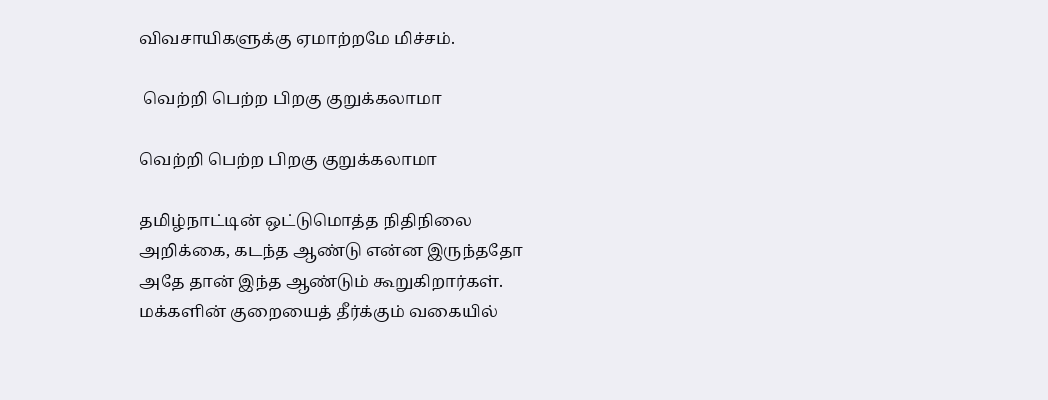விவசாயிகளுக்கு ஏமாற்றமே மிச்சம்.

 வெற்றி பெற்ற பிறகு குறுக்கலாமா

வெற்றி பெற்ற பிறகு குறுக்கலாமா

தமிழ்நாட்டின் ஒட்டுமொத்த நிதிநிலை அறிக்கை, கடந்த ஆண்டு என்ன இருந்ததோ அதே தான் இந்த ஆண்டும் கூறுகிறார்கள். மக்களின் குறையைத் தீர்க்கும் வகையில்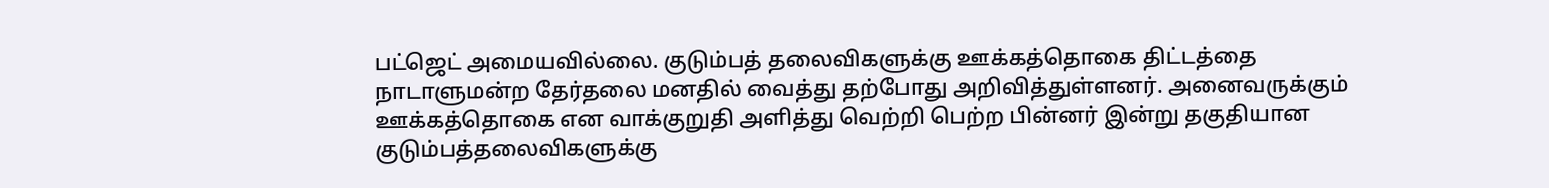பட்ஜெட் அமையவில்லை. குடும்பத் தலைவிகளுக்கு ஊக்கத்தொகை திட்டத்தை நாடாளுமன்ற தேர்தலை மனதில் வைத்து தற்போது அறிவித்துள்ளனர். அனைவருக்கும் ஊக்கத்தொகை என வாக்குறுதி அளித்து வெற்றி பெற்ற பின்னர் இன்று தகுதியான குடும்பத்தலைவிகளுக்கு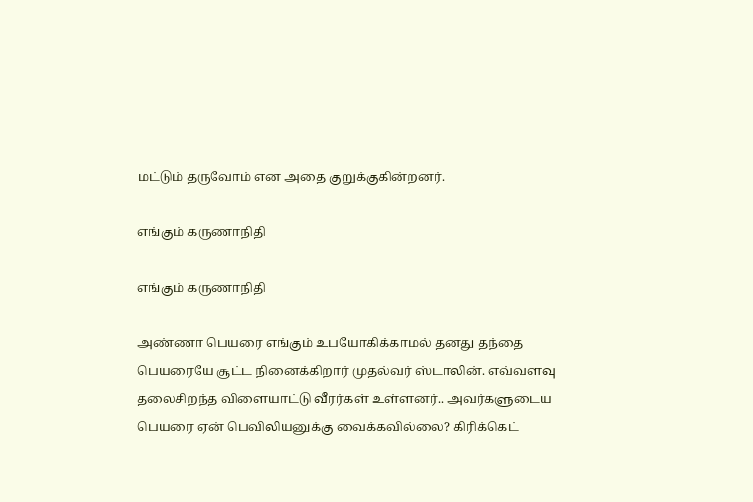மட்டும் தருவோம் என அதை குறுக்குகின்றனர்.

எங்கும் கருணாநிதி

எங்கும் கருணாநிதி

அண்ணா பெயரை எங்கும் உபயோகிக்காமல் தனது தந்தை பெயரையே சூட்ட நினைக்கிறார் முதல்வர் ஸ்டாலின். எவ்வளவு தலைசிறந்த விளையாட்டு வீரர்கள் உள்ளனர்.. அவர்களுடைய பெயரை ஏன் பெவிலியனுக்கு வைக்கவில்லை? கிரிக்கெட்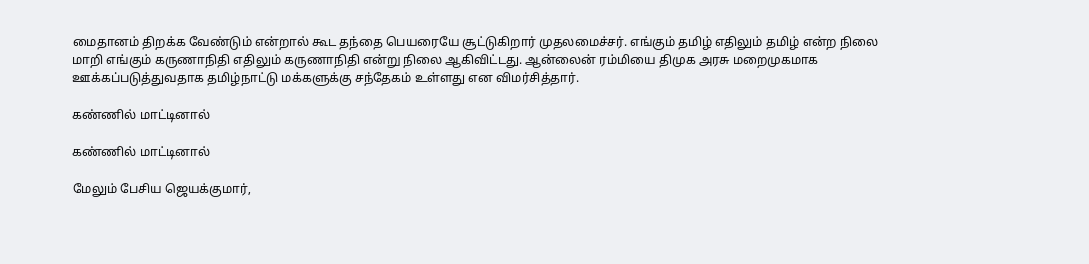மைதானம் திறக்க வேண்டும் என்றால் கூட தந்தை பெயரையே சூட்டுகிறார் முதலமைச்சர். எங்கும் தமிழ் எதிலும் தமிழ் என்ற நிலை மாறி எங்கும் கருணாநிதி எதிலும் கருணாநிதி என்று நிலை ஆகிவிட்டது. ஆன்லைன் ரம்மியை திமுக அரசு மறைமுகமாக ஊக்கப்படுத்துவதாக தமிழ்நாட்டு மக்களுக்கு சந்தேகம் உள்ளது என விமர்சித்தார்.

கண்ணில் மாட்டினால்

கண்ணில் மாட்டினால்

மேலும் பேசிய ஜெயக்குமார்,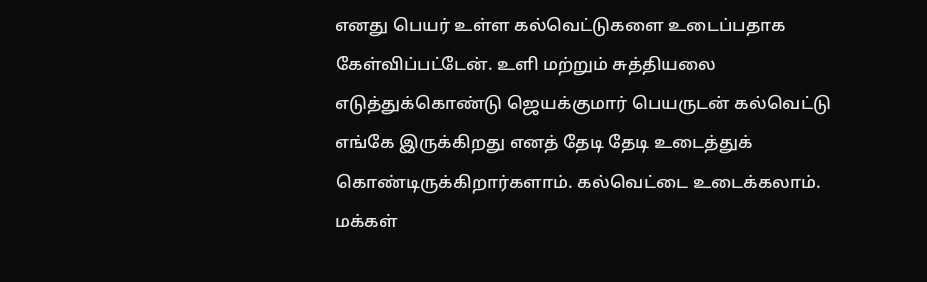எனது பெயர் உள்ள கல்வெட்டுகளை உடைப்பதாக கேள்விப்பட்டேன். உளி மற்றும் சுத்தியலை எடுத்துக்கொண்டு ஜெயக்குமார் பெயருடன் கல்வெட்டு எங்கே இருக்கிறது எனத் தேடி தேடி உடைத்துக் கொண்டிருக்கிறார்களாம். கல்வெட்டை உடைக்கலாம். மக்கள்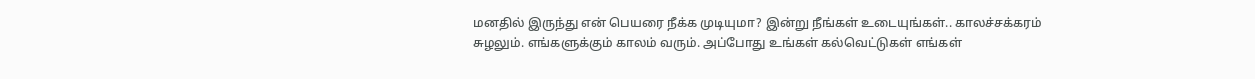மனதில் இருந்து என் பெயரை நீக்க முடியுமா? இன்று நீங்கள் உடையுங்கள்.. காலச்சக்கரம் சுழலும். எங்களுக்கும் காலம் வரும். அப்போது உங்கள் கல்வெட்டுகள் எங்கள்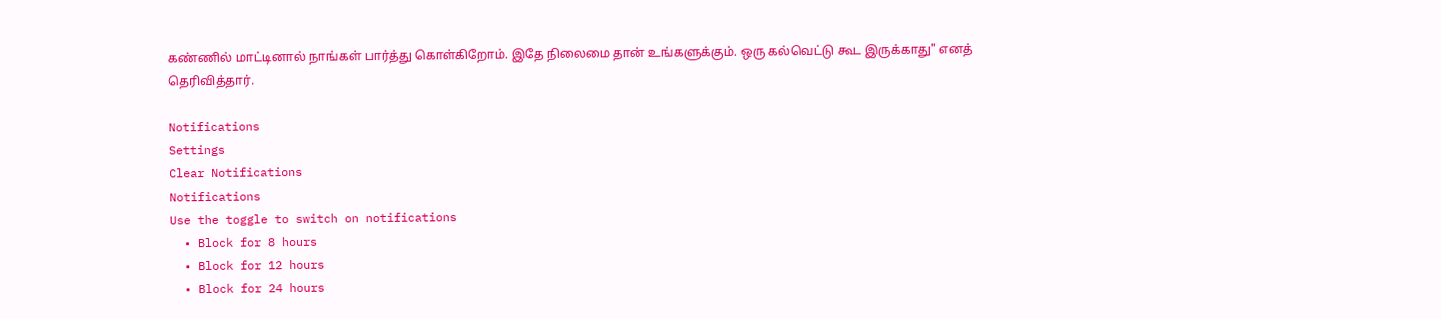கண்ணில் மாட்டினால் நாங்கள் பார்த்து கொள்கிறோம். இதே நிலைமை தான் உங்களுக்கும். ஒரு கல்வெட்டு கூட இருக்காது" எனத் தெரிவித்தார்.

Notifications
Settings
Clear Notifications
Notifications
Use the toggle to switch on notifications
  • Block for 8 hours
  • Block for 12 hours
  • Block for 24 hours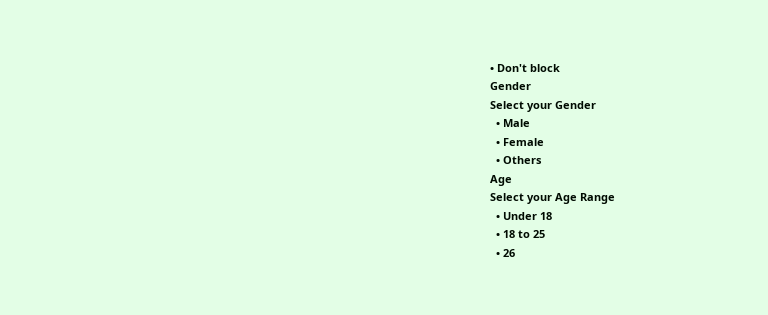• Don't block
Gender
Select your Gender
  • Male
  • Female
  • Others
Age
Select your Age Range
  • Under 18
  • 18 to 25
  • 26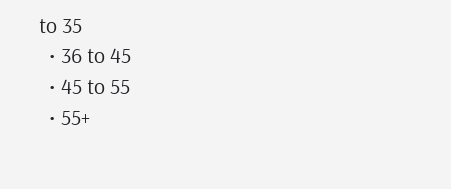to 35
  • 36 to 45
  • 45 to 55
  • 55+